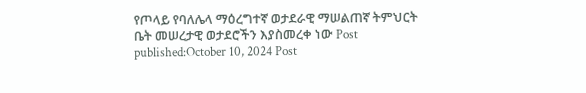የጦላይ የባለሌላ ማዕረግተኛ ወታደራዊ ማሠልጠኛ ትምህርት ቤት መሠረታዊ ወታደሮችን እያስመረቀ ነው Post published:October 10, 2024 Post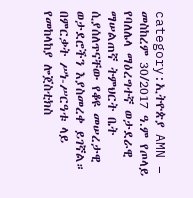category:ኢትዮጵያ AMN – መስከረም 30/2017 ዓ.ም የጦላይ የባለሌላ ማዕረግተኛ ወታደራዊ ማሠልጠኛ ትምህርት ቤት ሲያሰለጥናቸው የቆዩ መሠረታዊ ወታደሮችን እያስመረቀ ይገኛል። በምርቃት ሥነ-ሥርዓቱ ላይ የመከላከያ ሎጀስቲክስ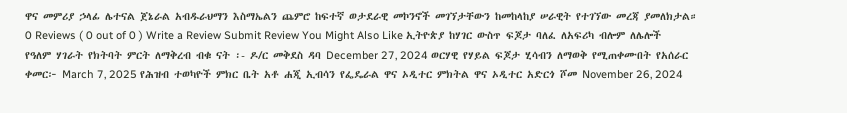ዋና መምሪያ ኃላፊ ሌተናል ጀኔራል አብዱራህማን እስማኤልን ጨምሮ ከፍተኛ ወታደራዊ መኮንኖች መገኘታቸውን ከመከላከያ ሠራዊት የተገኘው መረጃ ያመለክታል። 0 Reviews ( 0 out of 0 ) Write a Review Submit Review You Might Also Like ኢትዮጵያ ከሃገር ውስጥ ፍጆታ ባለፈ ለአፍሪካ ብሎም ለሌሎች የዓለም ሃገራት የክትባት ምርት ለማቅረብ ብቁ ናት ፡- ዶ/ር መቅደስ ዳባ December 27, 2024 ወርሃዊ የሃይል ፍጆታ ሂሳብን ለማወቅ የሚጠቀሙበት የአሰራር ቀመር፦ March 7, 2025 የሕዝብ ተወካዮች ምክር ቤት አቶ ሐጂ ኢብሳን የፌዴራል ዋና ኦዲተር ምክትል ዋና ኦዲተር አድርጎ ሾመ November 26, 2024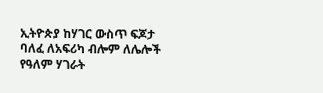ኢትዮጵያ ከሃገር ውስጥ ፍጆታ ባለፈ ለአፍሪካ ብሎም ለሌሎች የዓለም ሃገራት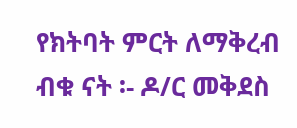የክትባት ምርት ለማቅረብ ብቁ ናት ፡- ዶ/ር መቅደስ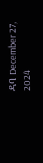ዳባ December 27, 2024